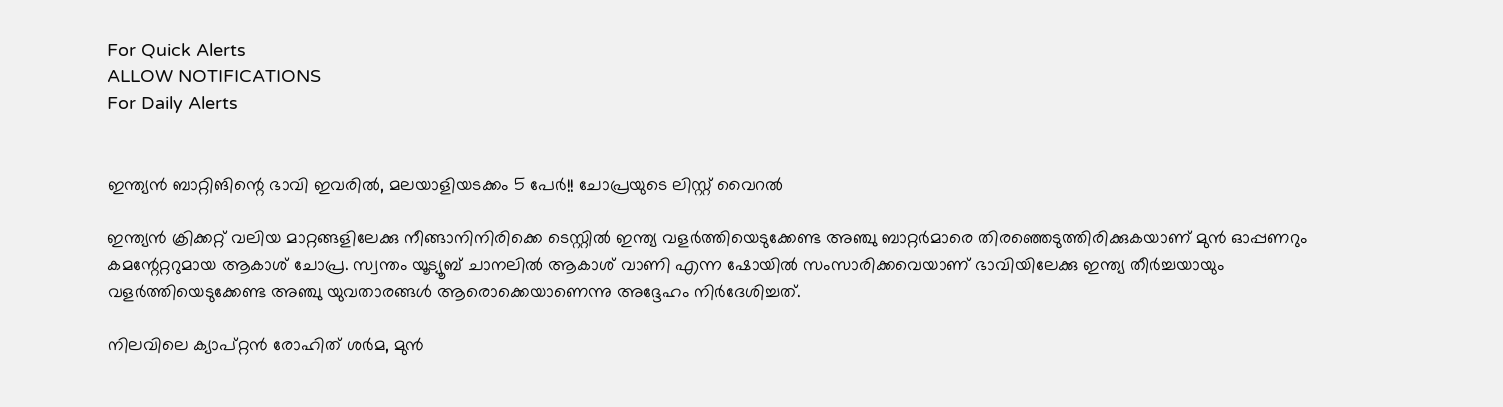For Quick Alerts
ALLOW NOTIFICATIONS
For Daily Alerts


ഇന്ത്യന്‍ ബാറ്റിങിന്റെ ഭാവി ഇവരില്‍, മലയാളിയടക്കം 5 പേര്‍!! ചോപ്രയുടെ ലിസ്റ്റ് വൈറല്‍

ഇന്ത്യന്‍ ക്രിക്കറ്റ് വലിയ മാറ്റങ്ങളിലേക്കു നീങ്ങാനിനിരിക്കെ ടെസ്റ്റില്‍ ഇന്ത്യ വളര്‍ത്തിയെടുക്കേണ്ട അഞ്ചു ബാറ്റര്‍മാരെ തിരഞ്ഞെടുത്തിരിക്കുകയാണ് മുന്‍ ഓപ്പണറും കമന്റേറ്ററുമായ ആകാശ് ചോപ്ര. സ്വന്തം യൂട്യൂബ് ചാനലില്‍ ആകാശ് വാണി എന്ന ഷോയില്‍ സംസാരിക്കവെയാണ് ഭാവിയിലേക്കു ഇന്ത്യ തീര്‍ച്ചയായും വളര്‍ത്തിയെടുക്കേണ്ട അഞ്ചു യുവതാരങ്ങള്‍ ആരൊക്കെയാണെന്നു അദ്ദേഹം നിര്‍ദേശിച്ചത്.

നിലവിലെ ക്യാപ്റ്റന്‍ രോഹിത് ശര്‍മ, മുന്‍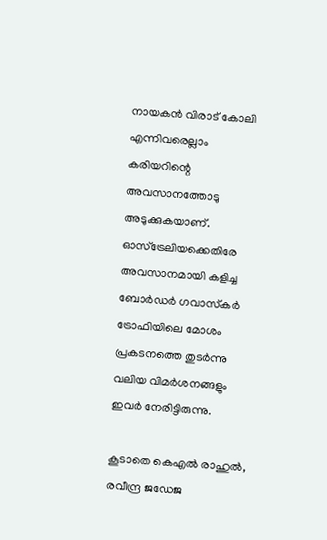നായകന്‍ വിരാട് കോലി എന്നിവരെല്ലാം കരിയറിന്റെ അവസാനത്തോടു അടുക്കുകയാണ്. ഓസ്‌ട്രേലിയക്കെതിരേ അവസാനമായി കളിച്ച ബോര്‍ഡര്‍ ഗവാസ്‌കര്‍ ട്രോഫിയിലെ മോശം പ്രകടനത്തെ തുടര്‍ന്നു വലിയ വിമര്‍ശനങ്ങളും ഇവര്‍ നേരിട്ടിരുന്നു.

കൂടാതെ കെഎല്‍ രാഹുല്‍, രവീന്ദ്ര ജഡേജ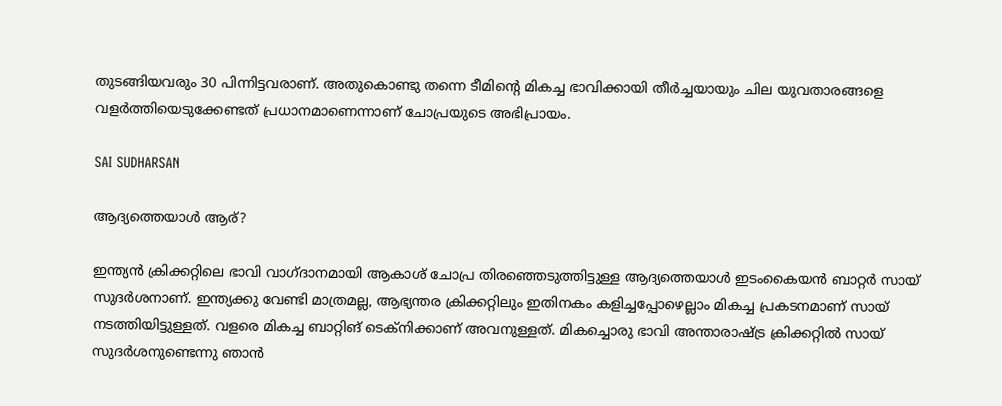തുടങ്ങിയവരും 30 പിന്നിട്ടവരാണ്. അതുകൊണ്ടു തന്നെ ടീമിന്റെ മികച്ച ഭാവിക്കായി തീര്‍ച്ചയായും ചില യുവതാരങ്ങളെ വളര്‍ത്തിയെടുക്കേണ്ടത് പ്രധാനമാണെന്നാണ് ചോപ്രയുടെ അഭിപ്രായം.

SAI SUDHARSAN

ആദ്യത്തെയാള്‍ ആര്?

ഇന്ത്യന്‍ ക്രിക്കറ്റിലെ ഭാവി വാഗ്ദാനമായി ആകാശ് ചോപ്ര തിരഞ്ഞെടുത്തിട്ടുള്ള ആദ്യത്തെയാള്‍ ഇടംകൈയന്‍ ബാറ്റര്‍ സായ് സുദര്‍ശനാണ്. ഇന്ത്യക്കു വേണ്ടി മാത്രമല്ല, ആഭ്യന്തര ക്രിക്കറ്റിലും ഇതിനകം കളിച്ചപ്പോഴെല്ലാം മികച്ച പ്രകടനമാണ് സായ് നടത്തിയിട്ടുള്ളത്. വളരെ മികച്ച ബാറ്റിങ് ടെക്‌നിക്കാണ് അവനുള്ളത്. മികച്ചൊരു ഭാവി അന്താരാഷ്ട്ര ക്രിക്കറ്റില്‍ സായ് സുദര്‍ശനുണ്ടെന്നു ഞാന്‍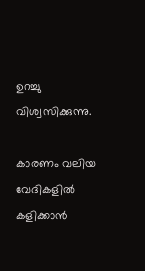ഉറച്ചു വിശ്വസിക്കുന്നു.

കാരണം വലിയ വേദികളില്‍ കളിക്കാന്‍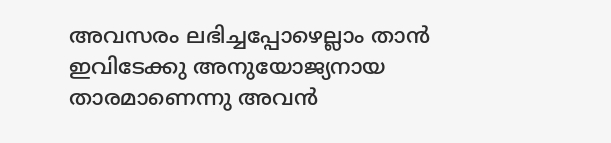അവസരം ലഭിച്ചപ്പോഴെല്ലാം താന്‍ ഇവിടേക്കു അനുയോജ്യനായ താരമാണെന്നു അവന്‍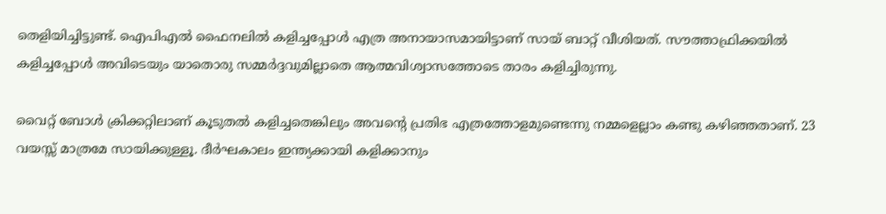തെളിയിച്ചിട്ടുണ്ട്. ഐപിഎല്‍ ഫൈനലില്‍ കളിച്ചപ്പോള്‍ എത്ര അനായാസമായിട്ടാണ് സായ് ബാറ്റ് വീശിയത്. സൗത്താഫ്രിക്കയില്‍ കളിച്ചപ്പോള്‍ അവിടെയും യാതൊരു സമ്മര്‍ദ്ദവുമില്ലാതെ ആത്മവിശ്വാസത്തോടെ താരം കളിച്ചിരുന്നു.

വൈറ്റ് ബോള്‍ ക്രിക്കറ്റിലാണ് കൂടുതല്‍ കളിച്ചതെങ്കിലും അവന്റെ പ്രതിഭ എത്രത്തോളമുണ്ടെന്നു നമ്മളെല്ലാം കണ്ടു കഴിഞ്ഞതാണ്. 23 വയസ്സ് മാത്രമേ സായിക്കുള്ളൂ. ദീര്‍ഘകാലം ഇന്ത്യക്കായി കളിക്കാനും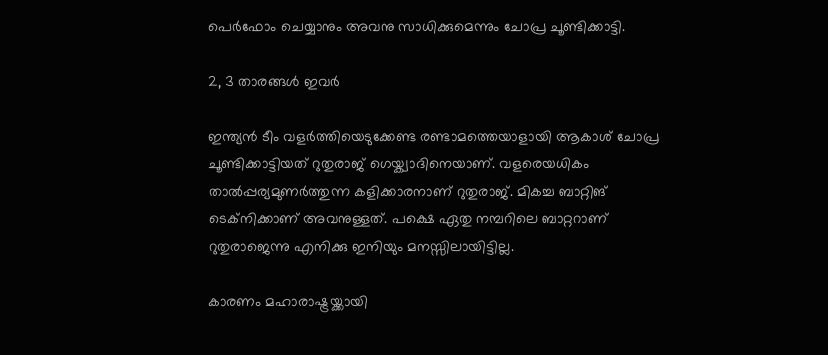പെര്‍ഫോം ചെയ്യാനും അവനു സാധിക്കുമെന്നും ചോപ്ര ചൂണ്ടിക്കാട്ടി.

2, 3 താരങ്ങള്‍ ഇവര്‍

ഇന്ത്യന്‍ ടീം വളര്‍ത്തിയെടുക്കേണ്ട രണ്ടാമത്തെയാളായി ആകാശ് ചോപ്ര ചൂണ്ടിക്കാട്ടിയത് റുതുരാജ് ഗെയ്ക്വാദിനെയാണ്. വളരെയധികം താല്‍പ്പര്യമുണര്‍ത്തുന്ന കളിക്കാരനാണ് റുതുരാജ്. മികച്ച ബാറ്റിങ് ടെക്‌നിക്കാണ് അവനുള്ളത്. പക്ഷെ ഏതു നമ്പറിലെ ബാറ്ററാണ് റുതുരാജെന്നു എനിക്കു ഇനിയും മനസ്സിലായിട്ടില്ല.

കാരണം മഹാരാഷ്ട്രയ്ക്കായി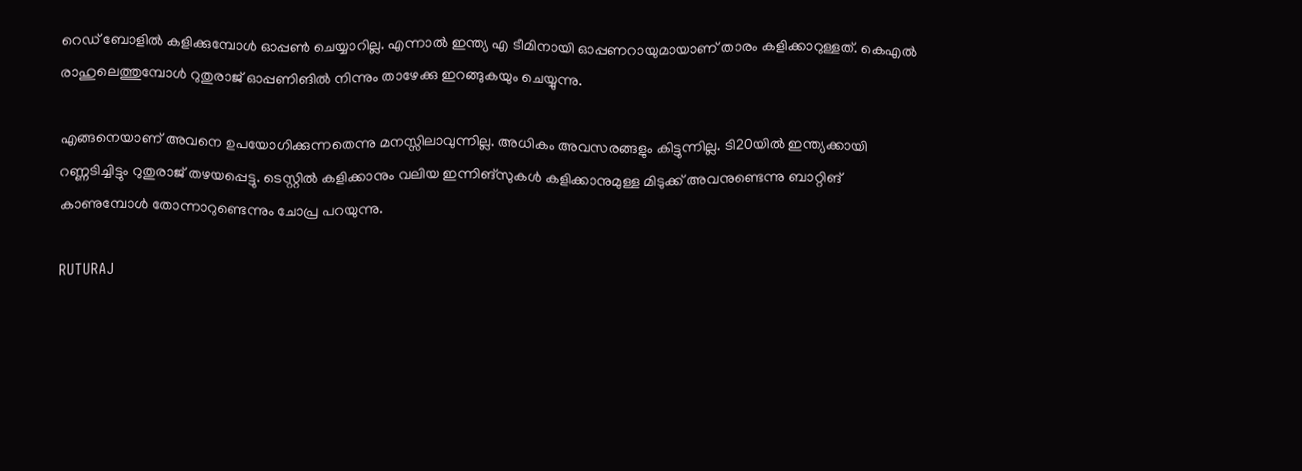റെഡ് ബോളില്‍ കളിക്കുമ്പോള്‍ ഓപ്പണ്‍ ചെയ്യാറില്ല. എന്നാല്‍ ഇന്ത്യ എ ടീമിനായി ഓപ്പണറായുമായാണ് താരം കളിക്കാറുള്ളത്. കെഎല്‍ രാഹുലെത്തുമ്പോള്‍ റുതുരാജ് ഓപ്പണിങില്‍ നിന്നും താഴേക്കു ഇറങ്ങുകയും ചെയ്യുന്നു.

എങ്ങനെയാണ് അവനെ ഉപയോഗിക്കുന്നതെന്നു മനസ്സിലാവുന്നില്ല. അധികം അവസരങ്ങളും കിട്ടുന്നില്ല. ടി20യില്‍ ഇന്ത്യക്കായി റണ്ണടിച്ചിട്ടും റുതുരാജ് തഴയപ്പെട്ടു. ടെസ്റ്റില്‍ കളിക്കാനും വലിയ ഇന്നിങ്‌സുകള്‍ കളിക്കാനുമുള്ള മിടുക്ക് അവനുണ്ടെന്നു ബാറ്റിങ് കാണുമ്പോള്‍ തോന്നാറുണ്ടെന്നും ചോപ്ര പറയുന്നു.

RUTURAJ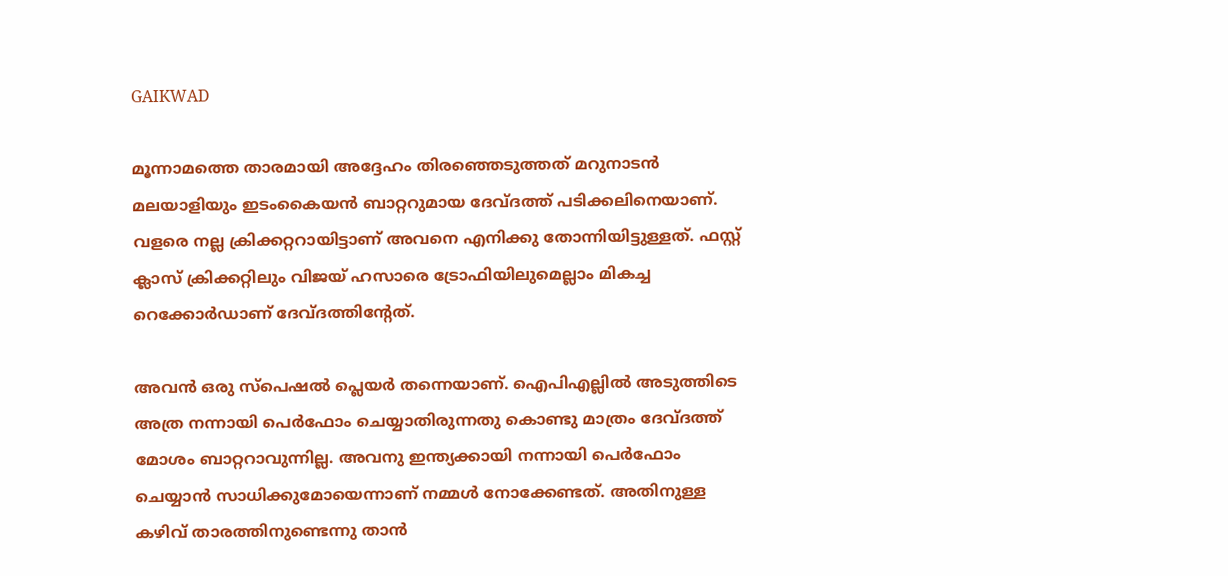GAIKWAD

മൂന്നാമത്തെ താരമായി അദ്ദേഹം തിരഞ്ഞെടുത്തത് മറുനാടന്‍ മലയാളിയും ഇടംകൈയന്‍ ബാറ്ററുമായ ദേവ്ദത്ത് പടിക്കലിനെയാണ്. വളരെ നല്ല ക്രിക്കറ്ററായിട്ടാണ് അവനെ എനിക്കു തോന്നിയിട്ടുള്ളത്. ഫസ്റ്റ് ക്ലാസ് ക്രിക്കറ്റിലും വിജയ് ഹസാരെ ട്രോഫിയിലുമെല്ലാം മികച്ച റെക്കോര്‍ഡാണ് ദേവ്ദത്തിന്റേത്.

അവന്‍ ഒരു സ്‌പെഷല്‍ പ്ലെയര്‍ തന്നെയാണ്. ഐപിഎല്ലില്‍ അടുത്തിടെ അത്ര നന്നായി പെര്‍ഫോം ചെയ്യാതിരുന്നതു കൊണ്ടു മാത്രം ദേവ്ദത്ത് മോശം ബാറ്ററാവുന്നില്ല. അവനു ഇന്ത്യക്കായി നന്നായി പെര്‍ഫോം ചെയ്യാന്‍ സാധിക്കുമോയെന്നാണ് നമ്മള്‍ നോക്കേണ്ടത്. അതിനുള്ള കഴിവ് താരത്തിനുണ്ടെന്നു താന്‍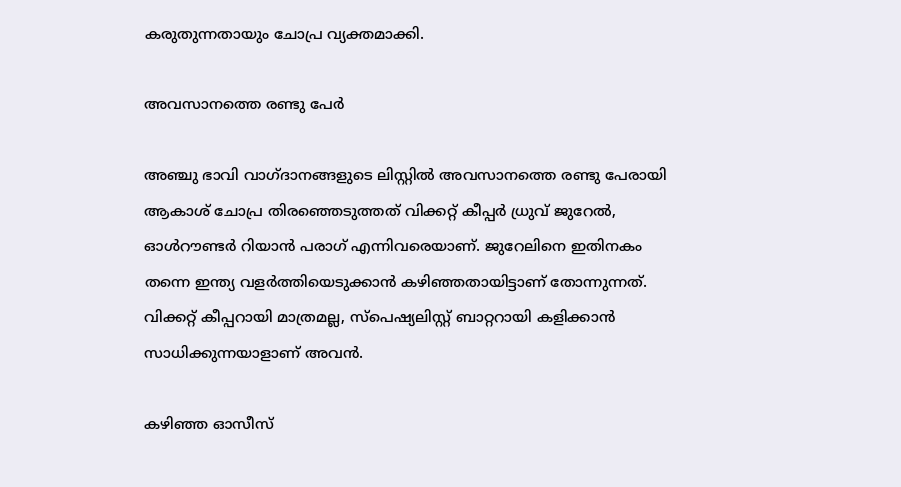കരുതുന്നതായും ചോപ്ര വ്യക്തമാക്കി.

അവസാനത്തെ രണ്ടു പേര്‍

അഞ്ചു ഭാവി വാഗ്ദാനങ്ങളുടെ ലിസ്റ്റില്‍ അവസാനത്തെ രണ്ടു പേരായി ആകാശ് ചോപ്ര തിരഞ്ഞെടുത്തത് വിക്കറ്റ് കീപ്പര്‍ ധ്രുവ് ജുറേല്‍, ഓള്‍റൗണ്ടര്‍ റിയാന്‍ പരാഗ് എന്നിവരെയാണ്. ജുറേലിനെ ഇതിനകം തന്നെ ഇന്ത്യ വളര്‍ത്തിയെടുക്കാന്‍ കഴിഞ്ഞതായിട്ടാണ് തോന്നുന്നത്. വിക്കറ്റ് കീപ്പറായി മാത്രമല്ല, സ്‌പെഷ്യലിസ്റ്റ് ബാറ്ററായി കളിക്കാന്‍ സാധിക്കുന്നയാളാണ് അവന്‍.

കഴിഞ്ഞ ഓസീസ്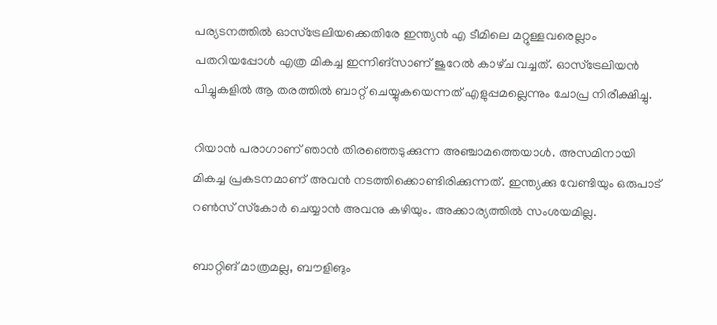പര്യടനത്തില്‍ ഓസ്‌ട്രേലിയക്കെതിരേ ഇന്ത്യന്‍ എ ടീമിലെ മറ്റുള്ളവരെല്ലാം പതറിയപ്പോള്‍ എത്ര മികച്ച ഇന്നിങ്‌സാണ് ജുറേല്‍ കാഴ്‌ച വച്ചത്. ഓസ്‌ട്രേലിയന്‍ പിച്ചുകളില്‍ ആ തരത്തില്‍ ബാറ്റ് ചെയ്യുകയെന്നത് എളുപ്പമല്ലെന്നും ചോപ്ര നിരീക്ഷിച്ചു.

റിയാന്‍ പരാഗാണ് ഞാന്‍ തിരഞ്ഞെടുക്കുന്ന അഞ്ചാമത്തെയാള്‍. അസമിനായി മികച്ച പ്രകടനമാണ് അവന്‍ നടത്തിക്കൊണ്ടിരിക്കുന്നത്. ഇന്ത്യക്കു വേണ്ടിയും ഒരുപാട് റണ്‍സ് സ്‌കോര്‍ ചെയ്യാന്‍ അവനു കഴിയും. അക്കാര്യത്തില്‍ സംശയമില്ല.

ബാറ്റിങ് മാത്രമല്ല, ബൗളിങും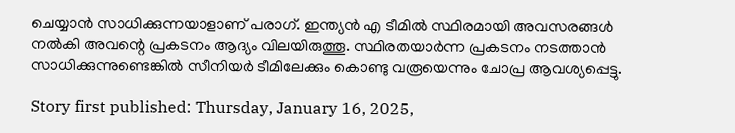ചെയ്യാന്‍ സാധിക്കുന്നയാളാണ് പരാഗ്. ഇന്ത്യന്‍ എ ടീമില്‍ സ്ഥിരമായി അവസരങ്ങള്‍ നല്‍കി അവന്റെ പ്രകടനം ആദ്യം വിലയിരുത്തൂ. സ്ഥിരതയാര്‍ന്ന പ്രകടനം നടത്താന്‍ സാധിക്കുന്നുണ്ടെങ്കില്‍ സീനിയര്‍ ടീമിലേക്കും കൊണ്ടു വരൂയെന്നും ചോപ്ര ആവശ്യപ്പെട്ടു.

Story first published: Thursday, January 16, 2025,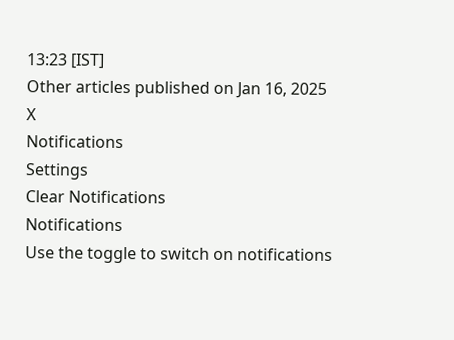13:23 [IST]
Other articles published on Jan 16, 2025
X
Notifications
Settings
Clear Notifications
Notifications
Use the toggle to switch on notifications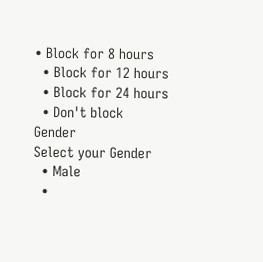• Block for 8 hours
  • Block for 12 hours
  • Block for 24 hours
  • Don't block
Gender
Select your Gender
  • Male
  •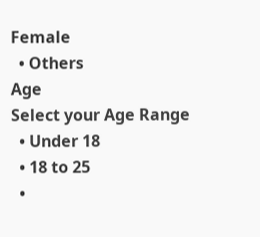Female
  • Others
Age
Select your Age Range
  • Under 18
  • 18 to 25
  •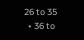26 to 35
  • 36 to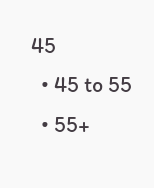45
  • 45 to 55
  • 55+